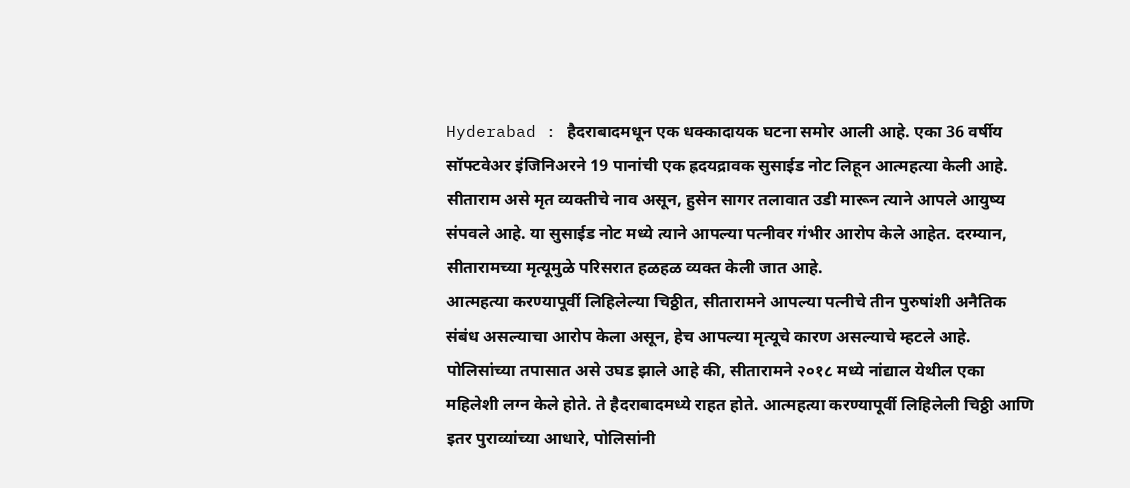Hyderabad : हैदराबादमधून एक धक्कादायक घटना समोर आली आहे. एका 36 वर्षीय सॉफ्टवेअर इंजिनिअरने 19 पानांची एक ह्रदयद्रावक सुसाईड नोट लिहून आत्महत्या केली आहे. सीताराम असे मृत व्यक्तीचे नाव असून, हुसेन सागर तलावात उडी मारून त्याने आपले आयुष्य संपवले आहे. या सुसाईड नोट मध्ये त्याने आपल्या पत्नीवर गंभीर आरोप केले आहेत. दरम्यान, सीतारामच्या मृत्यूमुळे परिसरात हळहळ व्यक्त केली जात आहे.
आत्महत्या करण्यापूर्वी लिहिलेल्या चिठ्ठीत, सीतारामने आपल्या पत्नीचे तीन पुरुषांशी अनैतिक संबंध असल्याचा आरोप केला असून, हेच आपल्या मृत्यूचे कारण असल्याचे म्हटले आहे. पोलिसांच्या तपासात असे उघड झाले आहे की, सीतारामने २०१८ मध्ये नांद्याल येथील एका महिलेशी लग्न केले होते. ते हैदराबादमध्ये राहत होते. आत्महत्या करण्यापूर्वी लिहिलेली चिठ्ठी आणि इतर पुराव्यांच्या आधारे, पोलिसांनी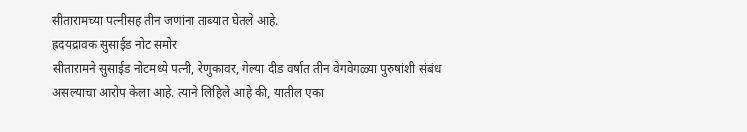सीतारामच्या पत्नीसह तीन जणांना ताब्यात घेतले आहे.
ह्रदयद्रावक सुसाईड नोट समोर
सीतारामने सुसाईड नोटमध्ये पत्नी, रेणुकावर, गेल्या दीड वर्षात तीन वेगवेगळ्या पुरुषांशी संबंध असल्याचा आरोप केला आहे. त्याने लिहिले आहे की, यातील एका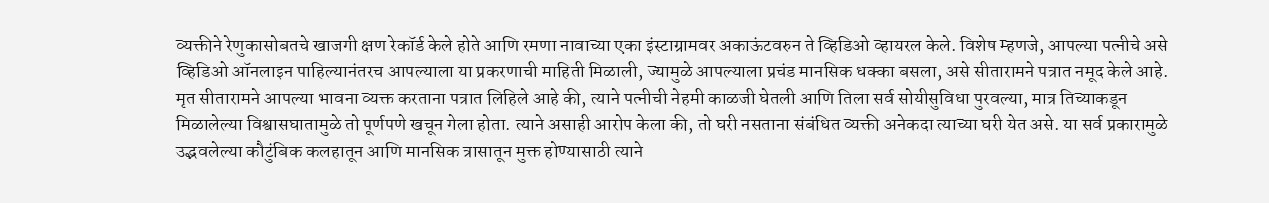व्यक्तीने रेणुकासोबतचे खाजगी क्षण रेकॉर्ड केले होते आणि रमणा नावाच्या एका इंस्टाग्रामवर अकाऊंटवरुन ते व्हिडिओ व्हायरल केले. विशेष म्हणजे, आपल्या पत्नीचे असे व्हिडिओ ऑनलाइन पाहिल्यानंतरच आपल्याला या प्रकरणाची माहिती मिळाली, ज्यामुळे आपल्याला प्रचंड मानसिक धक्का बसला, असे सीतारामने पत्रात नमूद केले आहे.
मृत सीतारामने आपल्या भावना व्यक्त करताना पत्रात लिहिले आहे की, त्याने पत्नीची नेहमी काळजी घेतली आणि तिला सर्व सोयीसुविधा पुरवल्या, मात्र तिच्याकडून मिळालेल्या विश्वासघातामुळे तो पूर्णपणे खचून गेला होता. त्याने असाही आरोप केला की, तो घरी नसताना संबंधित व्यक्ती अनेकदा त्याच्या घरी येत असे. या सर्व प्रकारामुळे उद्भवलेल्या कौटुंबिक कलहातून आणि मानसिक त्रासातून मुक्त होण्यासाठी त्याने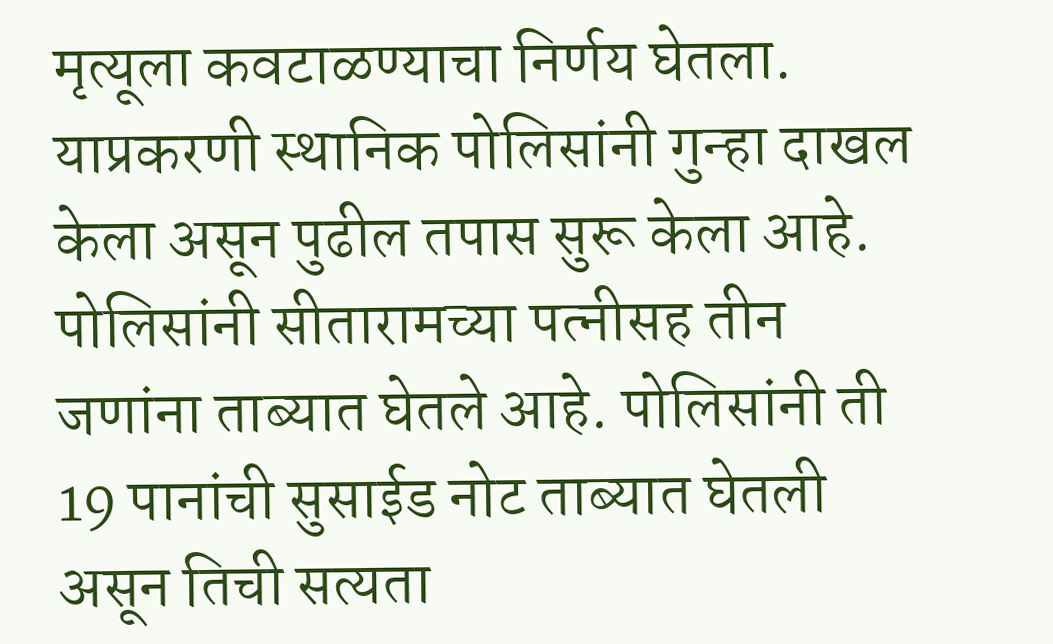मृत्यूला कवटाळण्याचा निर्णय घेतला.
याप्रकरणी स्थानिक पोलिसांनी गुन्हा दाखल केला असून पुढील तपास सुरू केला आहे. पोलिसांनी सीतारामच्या पत्नीसह तीन जणांना ताब्यात घेतले आहे. पोलिसांनी ती 19 पानांची सुसाईड नोट ताब्यात घेतली असून तिची सत्यता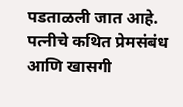पडताळली जात आहे. पत्नीचे कथित प्रेमसंबंध आणि खासगी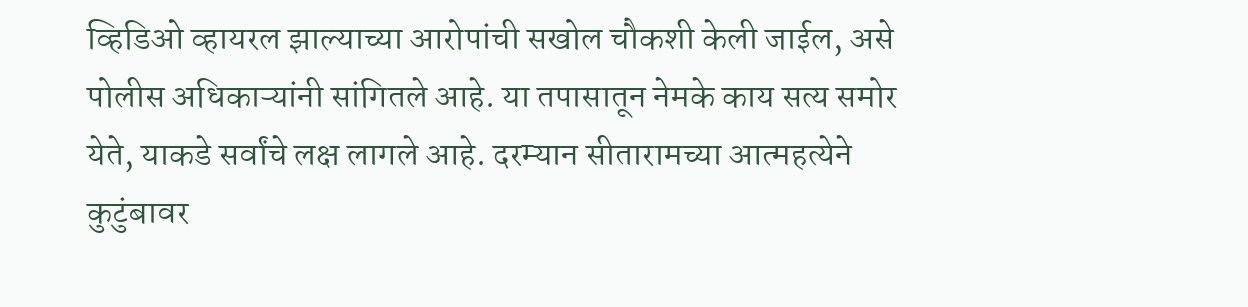व्हिडिओ व्हायरल झाल्याच्या आरोपांची सखोल चौकशी केली जाईल, असे पोलीस अधिकाऱ्यांनी सांगितले आहे. या तपासातून नेमके काय सत्य समोर येते, याकडे सर्वांचे लक्ष लागले आहे. दरम्यान सीतारामच्या आत्महत्येने कुटुंबावर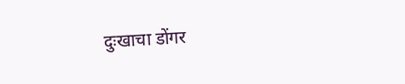दुःखाचा डोंगर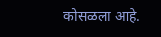कोसळला आहे.